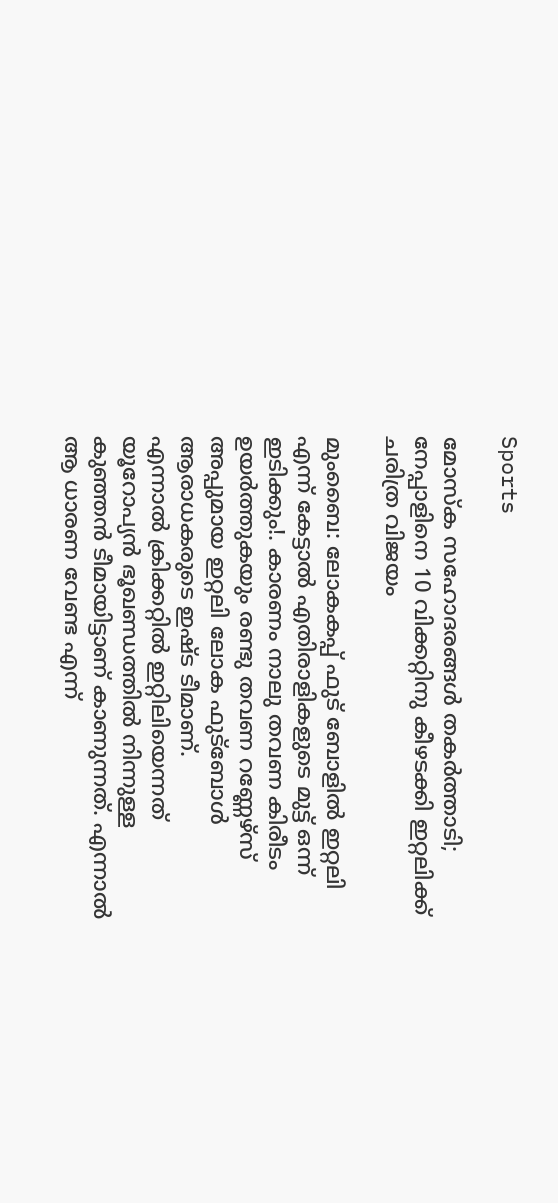Sports

മോസ്‌ക സഹോദരങ്ങൾ തകർത്താടി; നേപ്പാളിനെ 10 വിക്കറ്റിനു കീഴടക്കി ഇറ്റലിക്ക് ചരിത്ര വിജയം

മുംബൈ: ലോകകപ്പ്‌ ഫുട്‌ ബോളില്‍ ഇറ്റലി എന്ന്‌ കേട്ടാല്‍ എതിരാളികളുടെ മുട്ട്‌ ഒന്ന്‌ ഇടിക്കും!. കാരണം നാലു തവണ കിരീടം ഉയര്‍ത്തുകയും രണ്ടു തവണ റണ്ണേഴ്‌സ് അപ്പുമായ ഇറ്റലി ലോക ഫുട്‌ബോള്‍ ആരാധകരുടെ ഇഷ്‌ട ടീമാണ്‌.
എന്നാല്‍ ക്രിക്കറ്റില്‍ ഇറ്റിലിയെന്നത്‌ യൂറോപ്യന്‍ ഭൂഖണ്ഡത്തില്‍ നിന്നുള്ള കുഞ്ഞന്‍ ടീമായിട്ടാണ്‌ കാണുന്നത്‌. എന്നാല്‍ ആ ധാരണ വേണ്ട എന്ന്‌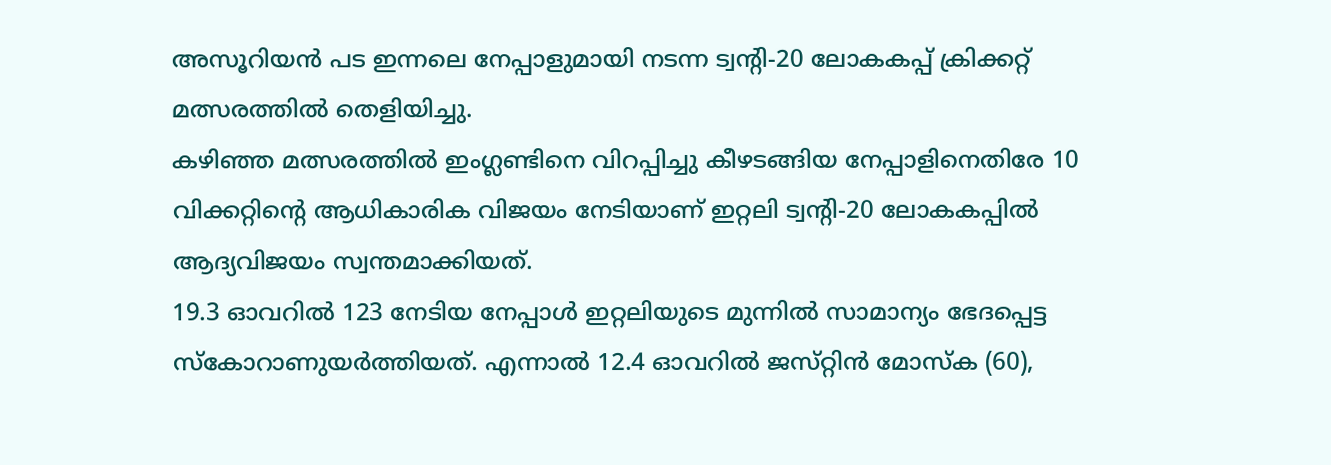അസൂറിയന്‍ പട ഇന്നലെ നേപ്പാളുമായി നടന്ന ട്വന്റി-20 ലോകകപ്പ്‌ ക്രിക്കറ്റ്‌ മത്സരത്തില്‍ തെളിയിച്ചു.
കഴിഞ്ഞ മത്സരത്തില്‍ ഇംഗ്ലണ്ടിനെ വിറപ്പിച്ചു കീഴടങ്ങിയ നേപ്പാളിനെതിരേ 10 വിക്കറ്റിന്റെ ആധികാരിക വിജയം നേടിയാണ്‌ ഇറ്റലി ട്വന്റി-20 ലോകകപ്പില്‍ ആദ്യവിജയം സ്വന്തമാക്കിയത്‌.
19.3 ഓവറില്‍ 123 നേടിയ നേപ്പാള്‍ ഇറ്റലിയുടെ മുന്നില്‍ സാമാന്യം ഭേദപ്പെട്ട സ്‌കോറാണുയര്‍ത്തിയത്‌. എന്നാല്‍ 12.4 ഓവറില്‍ ജസ്‌റ്റിന്‍ മോസ്‌ക (60),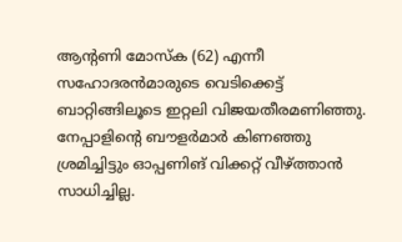ആന്റണി മോസ്‌ക (62) എന്നീ സഹോദരന്‍മാരുടെ വെടിക്കെട്ട്‌ ബാറ്റിങ്ങിലൂടെ ഇറ്റലി വിജയതീരമണിഞ്ഞു. നേപ്പാളിന്റെ ബൗളര്‍മാര്‍ കിണഞ്ഞു ശ്രമിച്ചിട്ടും ഓപ്പണിങ്‌ വിക്കറ്റ്‌ വീഴ്‌ത്താന്‍ സാധിച്ചില്ല.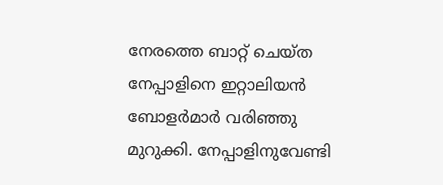നേരത്തെ ബാറ്റ്‌ ചെയ്‌ത നേപ്പാളിനെ ഇറ്റാലിയന്‍ ബോളര്‍മാര്‍ വരിഞ്ഞു മുറുക്കി. നേപ്പാളിനുവേണ്ടി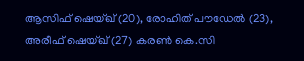ആസിഫ്‌ ഷെയ്‌ഖ് (20), രോഹിത്‌ പൗഡേല്‍ (23), അരീഫ്‌ ഷെയ്‌ഖ് (27) കരണ്‍ കെ.സി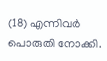(18) എന്നിവര്‍ പൊരുതി നോക്കി.